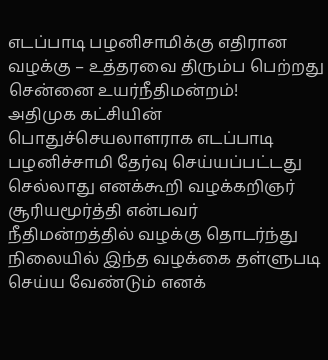எடப்பாடி பழனிசாமிக்கு எதிரான வழக்கு – உத்தரவை திரும்ப பெற்றது சென்னை உயர்நீதிமன்றம்!
அதிமுக கட்சியின் பொதுச்செயலாளராக எடப்பாடி பழனிச்சாமி தேர்வு செய்யப்பட்டது செல்லாது எனக்கூறி வழக்கறிஞர் சூரியமூர்த்தி என்பவர் நீதிமன்றத்தில் வழக்கு தொடர்ந்து நிலையில் இந்த வழக்கை தள்ளுபடி செய்ய வேண்டும் எனக்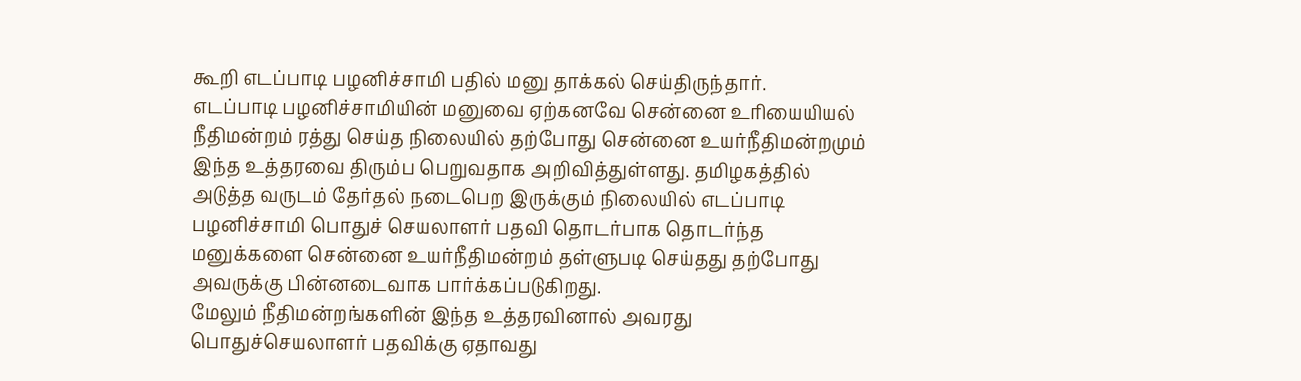கூறி எடப்பாடி பழனிச்சாமி பதில் மனு தாக்கல் செய்திருந்தார்.
எடப்பாடி பழனிச்சாமியின் மனுவை ஏற்கனவே சென்னை உரியையியல் நீதிமன்றம் ரத்து செய்த நிலையில் தற்போது சென்னை உயர்நீதிமன்றமும் இந்த உத்தரவை திரும்ப பெறுவதாக அறிவித்துள்ளது. தமிழகத்தில் அடுத்த வருடம் தேர்தல் நடைபெற இருக்கும் நிலையில் எடப்பாடி பழனிச்சாமி பொதுச் செயலாளர் பதவி தொடர்பாக தொடர்ந்த மனுக்களை சென்னை உயர்நீதிமன்றம் தள்ளுபடி செய்தது தற்போது அவருக்கு பின்னடைவாக பார்க்கப்படுகிறது.
மேலும் நீதிமன்றங்களின் இந்த உத்தரவினால் அவரது பொதுச்செயலாளர் பதவிக்கு ஏதாவது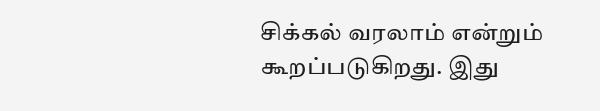சிக்கல் வரலாம் என்றும் கூறப்படுகிறது. இது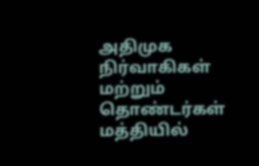அதிமுக நிர்வாகிகள் மற்றும் தொண்டர்கள் மத்தியில்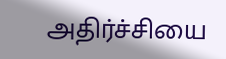அதிர்ச்சியை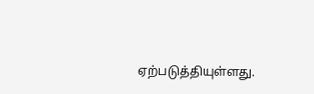ஏற்படுத்தியுள்ளது.